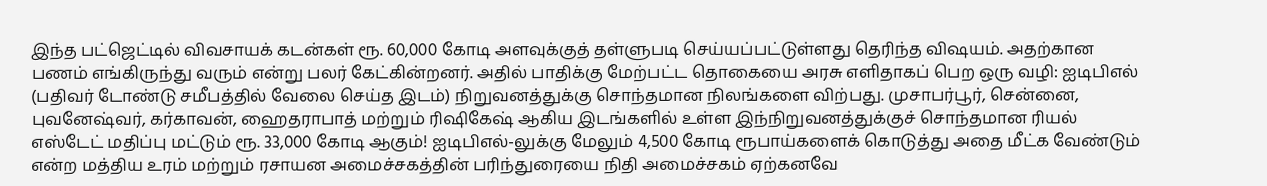இந்த பட்ஜெட்டில் விவசாயக் கடன்கள் ரூ. 60,000 கோடி அளவுக்குத் தள்ளுபடி செய்யப்பட்டுள்ளது தெரிந்த விஷயம். அதற்கான பணம் எங்கிருந்து வரும் என்று பலர் கேட்கின்றனர். அதில் பாதிக்கு மேற்பட்ட தொகையை அரசு எளிதாகப் பெற ஒரு வழி: ஐடிபிஎல் (பதிவர் டோண்டு சமீபத்தில் வேலை செய்த இடம்) நிறுவனத்துக்கு சொந்தமான நிலங்களை விற்பது. முசாபர்பூர், சென்னை, புவனேஷ்வர், கர்காவன், ஹைதராபாத் மற்றும் ரிஷிகேஷ் ஆகிய இடங்களில் உள்ள இந்நிறுவனத்துக்குச் சொந்தமான ரியல் எஸ்டேட் மதிப்பு மட்டும் ரூ. 33,000 கோடி ஆகும்! ஐடிபிஎல்-லுக்கு மேலும் 4,500 கோடி ரூபாய்களைக் கொடுத்து அதை மீட்க வேண்டும் என்ற மத்திய உரம் மற்றும் ரசாயன அமைச்சகத்தின் பரிந்துரையை நிதி அமைச்சகம் ஏற்கனவே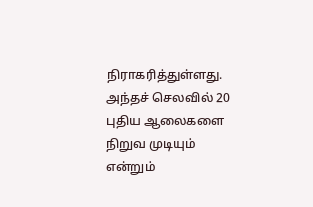நிராகரித்துள்ளது. அந்தச் செலவில் 20 புதிய ஆலைகளை நிறுவ முடியும் என்றும்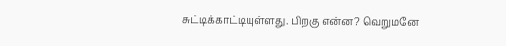சுட்டிக்காட்டியுள்ளது. பிறகு என்ன? வெறுமனே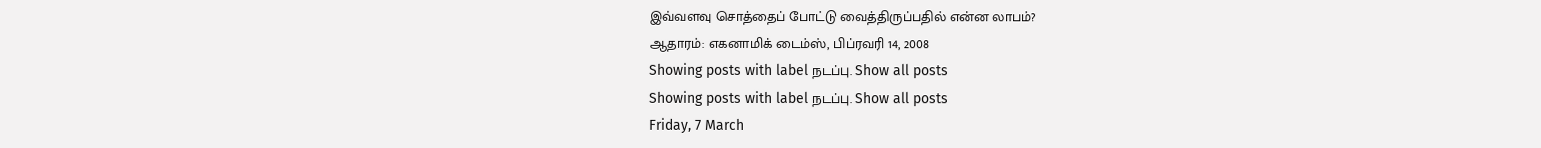இவ்வளவு சொத்தைப் போட்டு வைத்திருப்பதில் என்ன லாபம்?
ஆதாரம்: எகனாமிக் டைம்ஸ், பிப்ரவரி 14, 2008
Showing posts with label நடப்பு. Show all posts
Showing posts with label நடப்பு. Show all posts
Friday, 7 March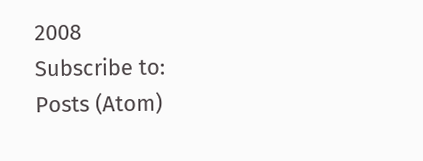2008
Subscribe to:
Posts (Atom)